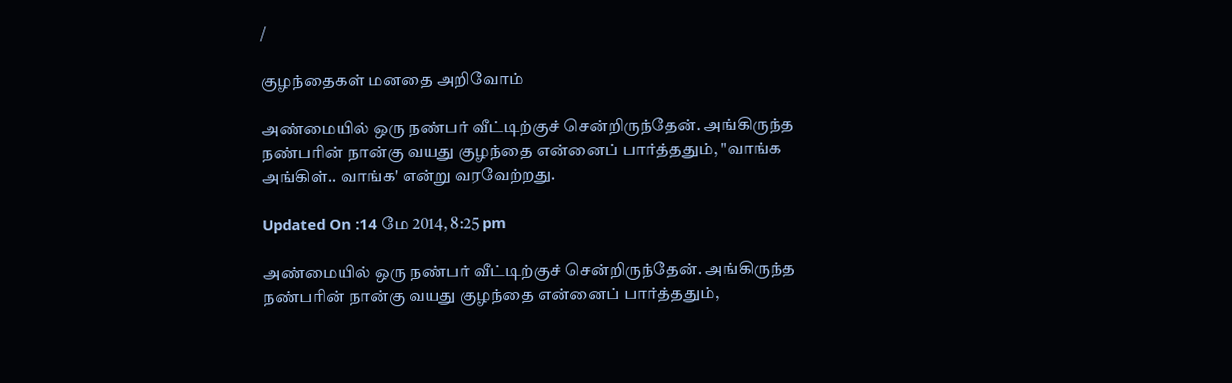/

குழந்தைகள் மனதை அறிவோம்

அண்மையில் ஒரு நண்பர் வீட்டிற்குச் சென்றிருந்தேன். அங்கிருந்த நண்பரின் நான்கு வயது குழந்தை என்னைப் பார்த்ததும், "வாங்க அங்கிள்.. வாங்க' என்று வரவேற்றது.

Updated On :14 மே 2014, 8:25 pm

அண்மையில் ஒரு நண்பர் வீட்டிற்குச் சென்றிருந்தேன். அங்கிருந்த நண்பரின் நான்கு வயது குழந்தை என்னைப் பார்த்ததும்,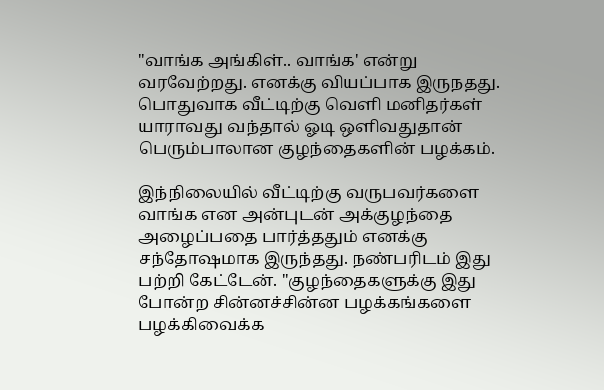"வாங்க அங்கிள்.. வாங்க' என்று வரவேற்றது. எனக்கு வியப்பாக இருநதது. பொதுவாக வீட்டிற்கு வெளி மனிதர்கள் யாராவது வந்தால் ஓடி ஒளிவதுதான் பெரும்பாலான குழந்தைகளின் பழக்கம்.

இந்நிலையில் வீட்டிற்கு வருபவர்களை வாங்க என அன்புடன் அக்குழந்தை அழைப்பதை பார்த்ததும் எனக்கு சந்தோஷமாக இருந்தது. நண்பரிடம் இது பற்றி கேட்டேன். "குழந்தைகளுக்கு இது போன்ற சின்னச்சின்ன பழக்கங்களை பழக்கிவைக்க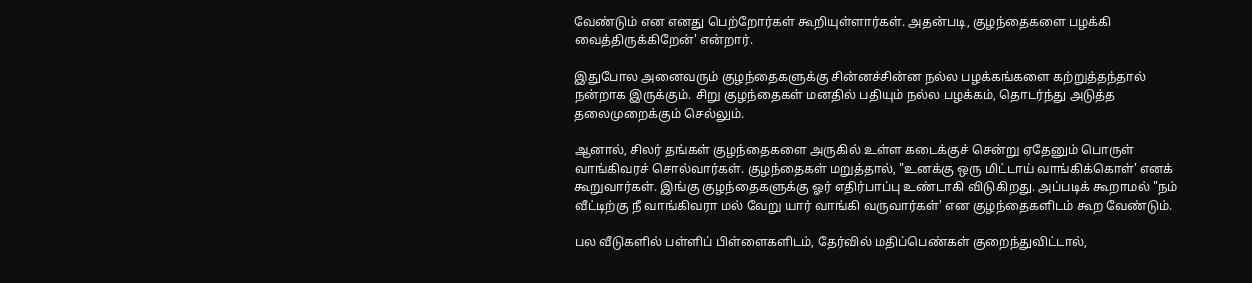வேண்டும் என எனது பெற்றோர்கள் கூறியுள்ளார்கள். அதன்படி, குழந்தைகளை பழக்கி வைத்திருக்கிறேன்' என்றார்.

இதுபோல அனைவரும் குழந்தைகளுக்கு சின்னச்சின்ன நல்ல பழக்கங்களை கற்றுத்தந்தால் நன்றாக இருக்கும். சிறு குழந்தைகள் மனதில் பதியும் நல்ல பழக்கம், தொடர்ந்து அடுத்த தலைமுறைக்கும் செல்லும்.

ஆனால், சிலர் தங்கள் குழந்தைகளை அருகில் உள்ள கடைக்குச் சென்று ஏதேனும் பொருள் வாங்கிவரச் சொல்வார்கள். குழந்தைகள் மறுத்தால், "உனக்கு ஒரு மிட்டாய் வாங்கிக்கொள்' எனக் கூறுவார்கள். இங்கு குழந்தைகளுக்கு ஓர் எதிர்பாப்பு உண்டாகி விடுகிறது. அப்படிக் கூறாமல் "நம் வீட்டிற்கு நீ வாங்கிவரா மல் வேறு யார் வாங்கி வருவார்கள்' என குழந்தைகளிடம் கூற வேண்டும்.

பல வீடுகளில் பள்ளிப் பிள்ளைகளிடம், தேர்வில் மதிப்பெண்கள் குறைந்துவிட்டால்,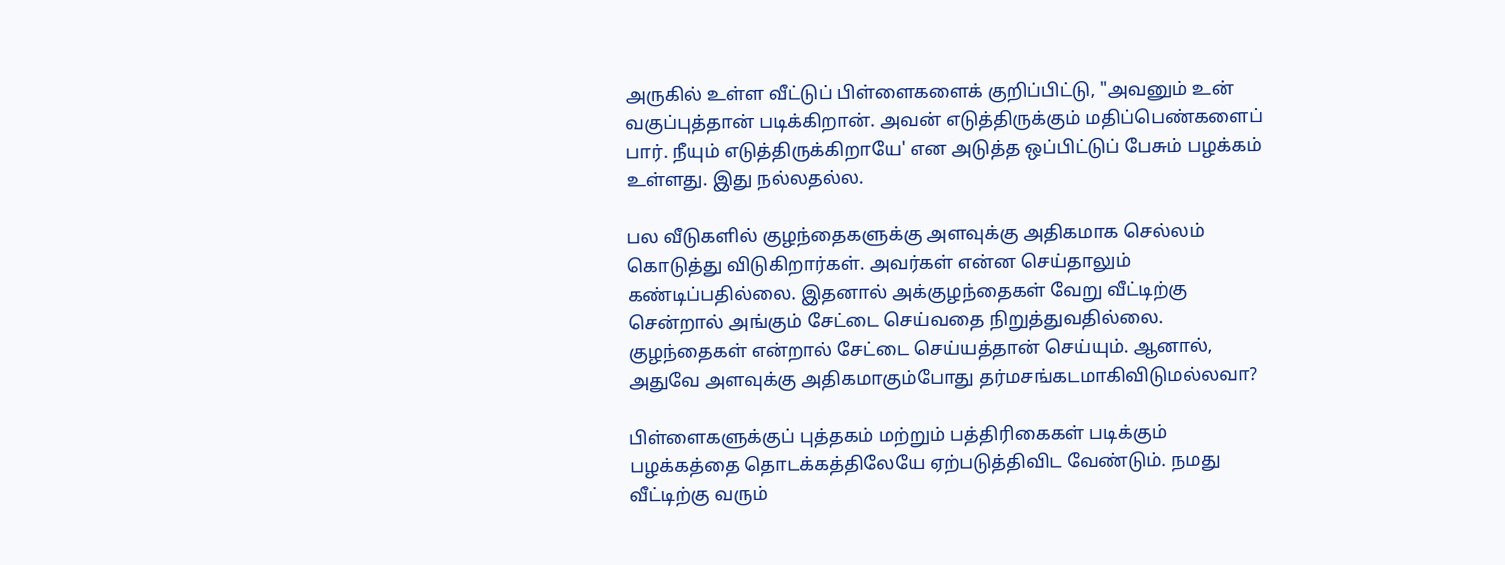அருகில் உள்ள வீட்டுப் பிள்ளைகளைக் குறிப்பிட்டு, "அவனும் உன் வகுப்புத்தான் படிக்கிறான். அவன் எடுத்திருக்கும் மதிப்பெண்களைப் பார். நீயும் எடுத்திருக்கிறாயே' என அடுத்த ஒப்பிட்டுப் பேசும் பழக்கம் உள்ளது. இது நல்லதல்ல.

பல வீடுகளில் குழந்தைகளுக்கு அளவுக்கு அதிகமாக செல்லம் கொடுத்து விடுகிறார்கள். அவர்கள் என்ன செய்தாலும் கண்டிப்பதில்லை. இதனால் அக்குழந்தைகள் வேறு வீட்டிற்கு சென்றால் அங்கும் சேட்டை செய்வதை நிறுத்துவதில்லை. குழந்தைகள் என்றால் சேட்டை செய்யத்தான் செய்யும். ஆனால், அதுவே அளவுக்கு அதிகமாகும்போது தர்மசங்கடமாகிவிடுமல்லவா?

பிள்ளைகளுக்குப் புத்தகம் மற்றும் பத்திரிகைகள் படிக்கும் பழக்கத்தை தொடக்கத்திலேயே ஏற்படுத்திவிட வேண்டும். நமது வீட்டிற்கு வரும்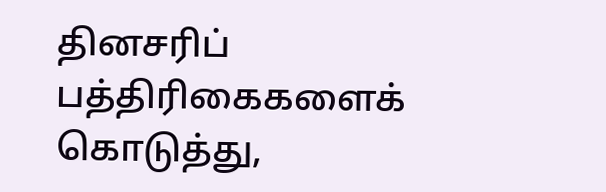தினசரிப் பத்திரிகைகளைக் கொடுத்து,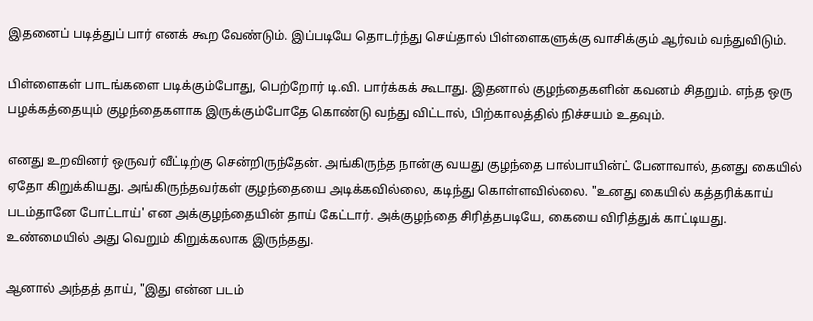இதனைப் படித்துப் பார் எனக் கூற வேண்டும். இப்படியே தொடர்ந்து செய்தால் பிள்ளைகளுக்கு வாசிக்கும் ஆர்வம் வந்துவிடும்.

பிள்ளைகள் பாடங்களை படிக்கும்போது, பெற்றோர் டி.வி. பார்க்கக் கூடாது. இதனால் குழந்தைகளின் கவனம் சிதறும். எந்த ஒரு பழக்கத்தையும் குழந்தைகளாக இருக்கும்போதே கொண்டு வந்து விட்டால், பிற்காலத்தில் நிச்சயம் உதவும்.

எனது உறவினர் ஒருவர் வீட்டிற்கு சென்றிருந்தேன். அங்கிருந்த நான்கு வயது குழந்தை பால்பாயின்ட் பேனாவால், தனது கையில் ஏதோ கிறுக்கியது. அங்கிருந்தவர்கள் குழந்தையை அடிக்கவில்லை, கடிந்து கொள்ளவில்லை. "உனது கையில் கத்தரிக்காய் படம்தானே போட்டாய்' என அக்குழந்தையின் தாய் கேட்டார். அக்குழந்தை சிரித்தபடியே, கையை விரித்துக் காட்டியது. உண்மையில் அது வெறும் கிறுக்கலாக இருந்தது.

ஆனால் அந்தத் தாய், "இது என்ன படம்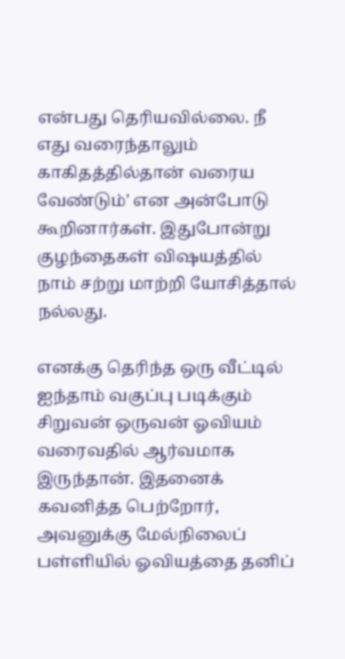என்பது தெரியவில்லை. நீ எது வரைந்தாலும் காகிதத்தில்தான் வரைய வேண்டும்' என அன்போடு கூறினார்கள். இதுபோன்று குழந்தைகள் விஷயத்தில் நாம் சற்று மாற்றி யோசித்தால் நல்லது.

எனக்கு தெரிந்த ஒரு வீட்டில் ஐந்தாம் வகுப்பு படிக்கும் சிறுவன் ஒருவன் ஓவியம் வரைவதில் ஆர்வமாக இருந்தான். இதனைக் கவனித்த பெற்றோர், அவனுக்கு மேல்நிலைப் பள்ளியில் ஓவியத்தை தனிப்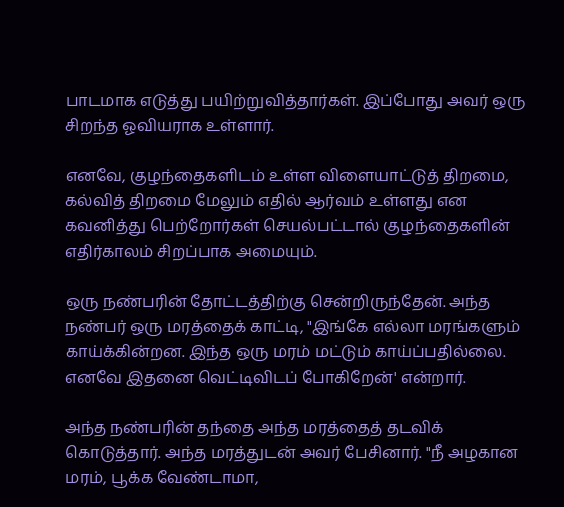பாடமாக எடுத்து பயிற்றுவித்தார்கள். இப்போது அவர் ஒரு சிறந்த ஓவியராக உள்ளார்.

எனவே, குழந்தைகளிடம் உள்ள விளையாட்டுத் திறமை, கல்வித் திறமை மேலும் எதில் ஆர்வம் உள்ளது என கவனித்து பெற்றோர்கள் செயல்பட்டால் குழந்தைகளின் எதிர்காலம் சிறப்பாக அமையும்.

ஒரு நண்பரின் தோட்டத்திற்கு சென்றிருந்தேன். அந்த நண்பர் ஒரு மரத்தைக் காட்டி, "இங்கே எல்லா மரங்களும் காய்க்கின்றன. இந்த ஒரு மரம் மட்டும் காய்ப்பதில்லை. எனவே இதனை வெட்டிவிடப் போகிறேன்' என்றார்.

அந்த நண்பரின் தந்தை அந்த மரத்தைத் தடவிக் கொடுத்தார். அந்த மரத்துடன் அவர் பேசினார். "நீ அழகான மரம், பூக்க வேண்டாமா,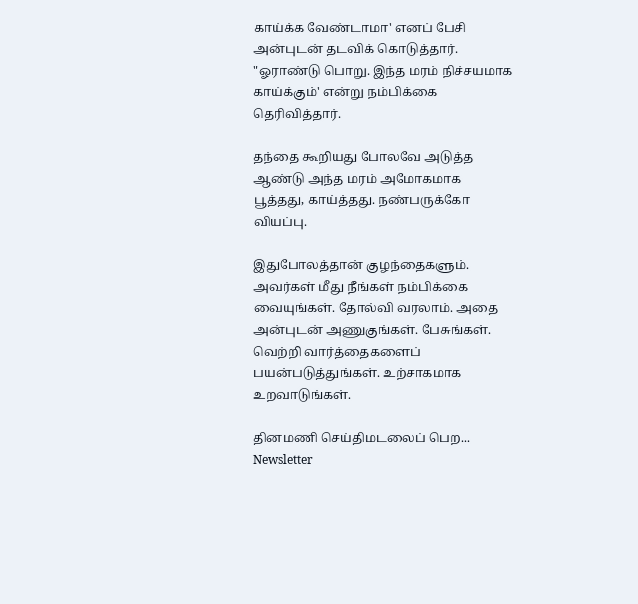காய்க்க வேண்டாமா' எனப் பேசி அன்புடன் தடவிக் கொடுத்தார். "ஓராண்டு பொறு. இந்த மரம் நிச்சயமாக காய்க்கும்' என்று நம்பிக்கை தெரிவித்தார்.

தந்தை கூறியது போலவே அடுத்த ஆண்டு அந்த மரம் அமோகமாக பூத்தது, காய்த்தது. நண்பருக்கோ வியப்பு.

இதுபோலத்தான் குழந்தைகளும். அவர்கள் மீது நீங்கள் நம்பிக்கை வையுங்கள். தோல்வி வரலாம். அதை அன்புடன் அணுகுங்கள். பேசுங்கள். வெற்றி வார்த்தைகளைப் பயன்படுத்துங்கள். உற்சாகமாக உறவாடுங்கள்.

தினமணி செய்திமடலைப் பெற... Newsletter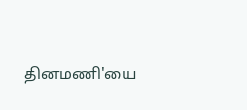தினமணி'யை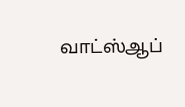வாட்ஸ்ஆப்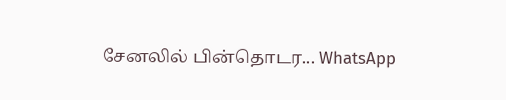சேனலில் பின்தொடர... WhatsApp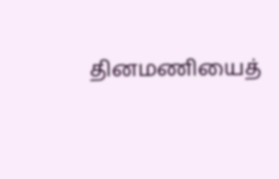தினமணியைத்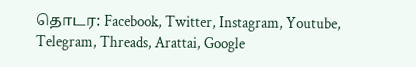தொடர: Facebook, Twitter, Instagram, Youtube, Telegram, Threads, Arattai, Google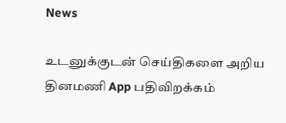News

உடனுக்குடன் செய்திகளை அறிய தினமணி App பதிவிறக்கம்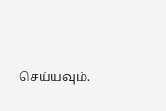செய்யவும்.